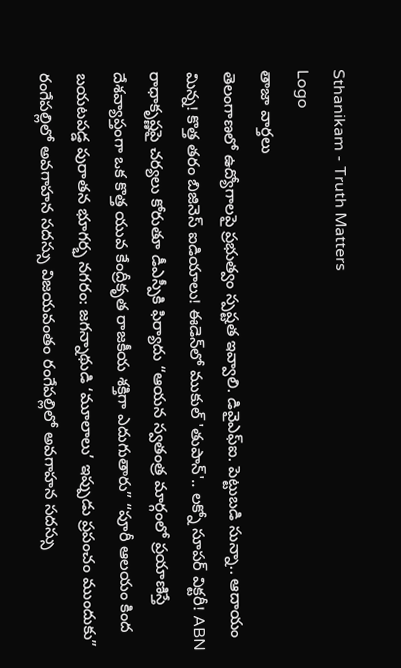Sthanikam - Truth Matters
Logo
తాజా వార్తలు
తెలంగాణలో ఉద్యోగాలపై ప్రభుత్వం స్పష్టత ఇవ్వాలి. డివైఎఫ్ఐ. పెట్టుబడి సున్నా.. ఆదాయం మిన్న! కొత్త తరం బిజినెస్ ఐడియాలు! ఈడెన్‌లో ముకుల్ 'తుపాన్'.. లక్నో సూపర్ విక్టరీ! ABN రాధాకృష్ణపై చర్యలు కోరుతూ డీఎస్పీకి ఫిర్యాదు “ఆయన స్వతంత్ర మార్గంలో ప్రయాణిస్తే దేశవ్యాప్తంగా ఒక కొత్త యువ కేంద్రీకృత రాజకీయ శక్తిగా ఎదుగుతారు” “పూరీ ఆలయం కింద బయటపడ్డ పురాతన భూగర్భ నగరం: జగన్నాథుడి ‘మూలాలు’ ఇప్పుడు ప్రపంచం ముందుకు” రంగేపల్లిలో అవగాహన సదస్సు విజయవంతం రంగేపల్లిలో అవగాహన సదస్సు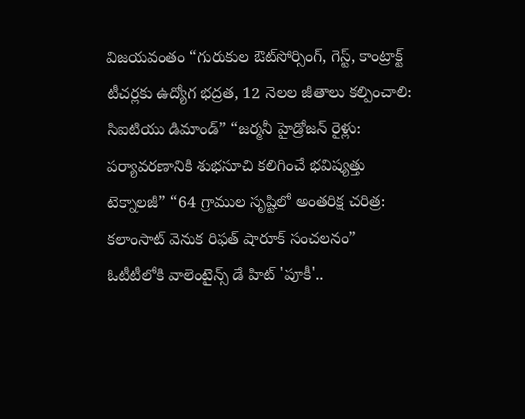విజయవంతం “గురుకుల ఔట్‌సోర్సింగ్, గెస్ట్, కాంట్రాక్ట్ టీచర్లకు ఉద్యోగ భద్రత, 12 నెలల జీతాలు కల్పించాలి: సిఐటియు డిమాండ్” “జర్మనీ హైడ్రోజన్ రైళ్లు: పర్యావరణానికి శుభసూచి కలిగించే భవిష్యత్తు టెక్నాలజీ” “64 గ్రాముల సృష్టిలో అంతరిక్ష చరిత్ర: కలాంసాట్ వెనుక రిఫత్ షారూక్ సంచలనం” ఓటీటీలోకి వాలెంటైన్స్ డే హిట్ 'పూకీ'..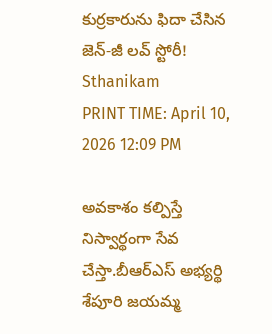కుర్రకారును ఫిదా చేసిన జెన్-జీ లవ్ స్టోరీ!
Sthanikam
PRINT TIME: April 10, 2026 12:09 PM

అవకాశం కల్పిస్తే నిస్వార్థంగా సేవ చేస్తా.బీఆర్‌ఎస్ అభ్యర్థి శేపూరి జయమ్మ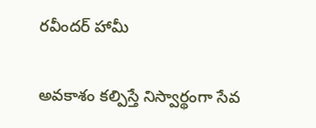రవీందర్ హామీ

అవకాశం కల్పిస్తే నిస్వార్థంగా సేవ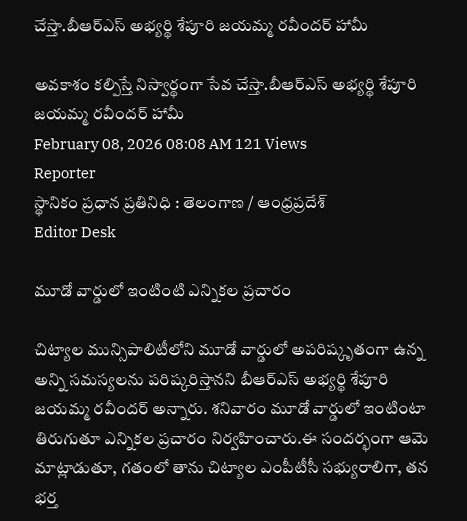చేస్తా.బీఆర్‌ఎస్ అభ్యర్థి శేపూరి జయమ్మ రవీందర్ హామీ

అవకాశం కల్పిస్తే నిస్వార్థంగా సేవ చేస్తా.బీఆర్‌ఎస్ అభ్యర్థి శేపూరి జయమ్మ రవీందర్ హామీ
February 08, 2026 08:08 AM 121 Views
Reporter
స్థానికం ప్రధాన ప్రతినిధి : తెలంగాణ / ఆంధ్రప్రదేశ్
Editor Desk

మూడో వార్డులో ఇంటింటి ఎన్నికల ప్రచారం

చిట్యాల మున్సిపాలిటీలోని మూడో వార్డులో అపరిష్కృతంగా ఉన్న అన్ని సమస్యలను పరిష్కరిస్తానని బీఆర్‌ఎస్ అభ్యర్థి శేపూరి జయమ్మ రవీందర్ అన్నారు. శనివారం మూడో వార్డులో ఇంటింటా తిరుగుతూ ఎన్నికల ప్రచారం నిర్వహించారు.ఈ సందర్భంగా ఆమె మాట్లాడుతూ, గతంలో తాను చిట్యాల ఎంపీటీసీ సభ్యురాలిగా, తన భర్త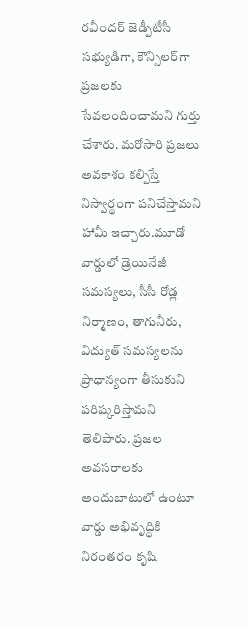రవీందర్ జెడ్పీటీసీ సభ్యుడిగా, కౌన్సిలర్‌గా ప్రజలకు సేవలందించామని గుర్తు చేశారు. మరోసారి ప్రజలు అవకాశం కల్పిస్తే నిస్వార్థంగా పనిచేస్తామని హామీ ఇచ్చారు.మూడో వార్డులో డ్రెయినేజీ సమస్యలు, సీసీ రోడ్ల నిర్మాణం, తాగునీరు, విద్యుత్ సమస్యలను ప్రాధాన్యంగా తీసుకుని పరిష్కరిస్తామని తెలిపారు. ప్రజల అవసరాలకు అందుబాటులో ఉంటూ వార్డు అభివృద్ధికి నిరంతరం కృషి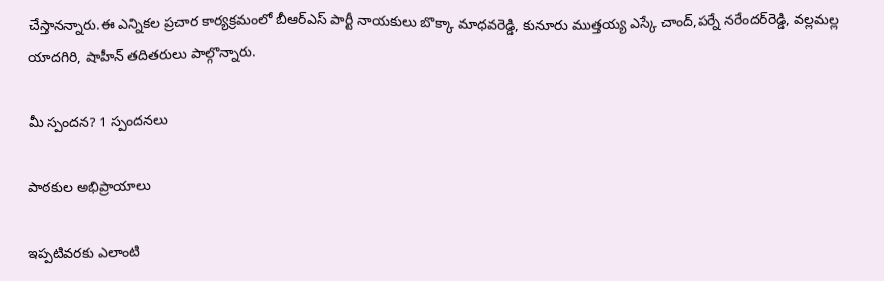చేస్తానన్నారు.ఈ ఎన్నికల ప్రచార కార్యక్రమంలో బీఆర్‌ఎస్ పార్టీ నాయకులు బొక్కా మాధవరెడ్డి, కునూరు ముత్తయ్య ఎస్కే చాంద్,పర్నే నరేందర్‌రెడ్డి, వల్లమల్ల యాదగిరి, షాహీన్ తదితరులు పాల్గొన్నారు.

మీ స్పందన? 1 స్పందనలు

పాఠకుల అభిప్రాయాలు

ఇప్పటివరకు ఎలాంటి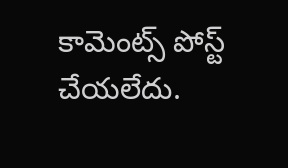కామెంట్స్ పోస్ట్ చేయలేదు.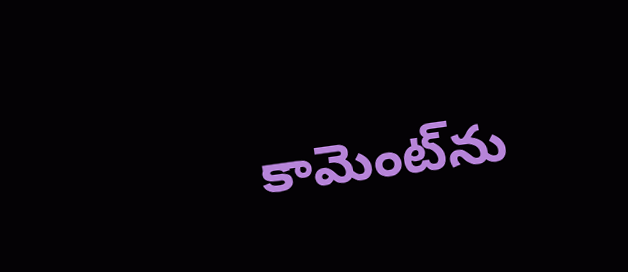కామెంట్‌ను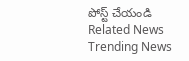పోస్ట్ చేయండి
Related News
Trending News